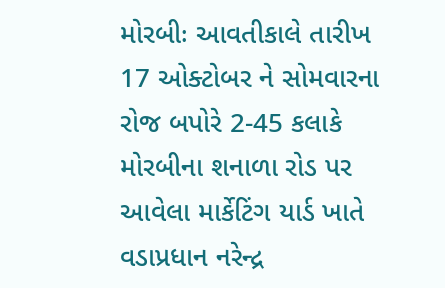મોરબીઃ આવતીકાલે તારીખ 17 ઓક્ટોબર ને સોમવારના રોજ બપોરે 2-45 કલાકે મોરબીના શનાળા રોડ પર આવેલા માર્કેટિંગ યાર્ડ ખાતે વડાપ્રધાન નરેન્દ્ર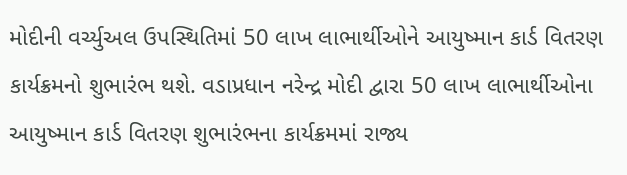મોદીની વર્ચ્યુઅલ ઉપસ્થિતિમાં 50 લાખ લાભાર્થીઓને આયુષ્માન કાર્ડ વિતરણ કાર્યક્રમનો શુભારંભ થશે. વડાપ્રધાન નરેન્દ્ર મોદી દ્વારા 50 લાખ લાભાર્થીઓના આયુષ્માન કાર્ડ વિતરણ શુભારંભના કાર્યક્રમમાં રાજ્ય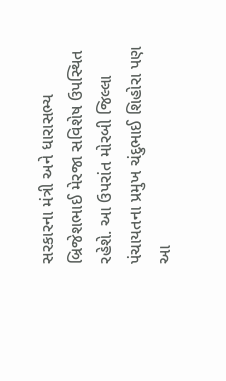સરકારના મંત્રી અને ધારાસભ્ય બ્રિજેશભાઈ મેરજા સવિશેષ ઉપસ્થિત રહેશે. આ ઉપરાંત મોરબી જિલ્લા પંચાયતના પ્રમુખ ચંદુભાઈ શિહોરા પણ આ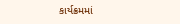કાર્યક્રમમાં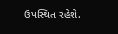ઉપસ્થિત રહેશે.